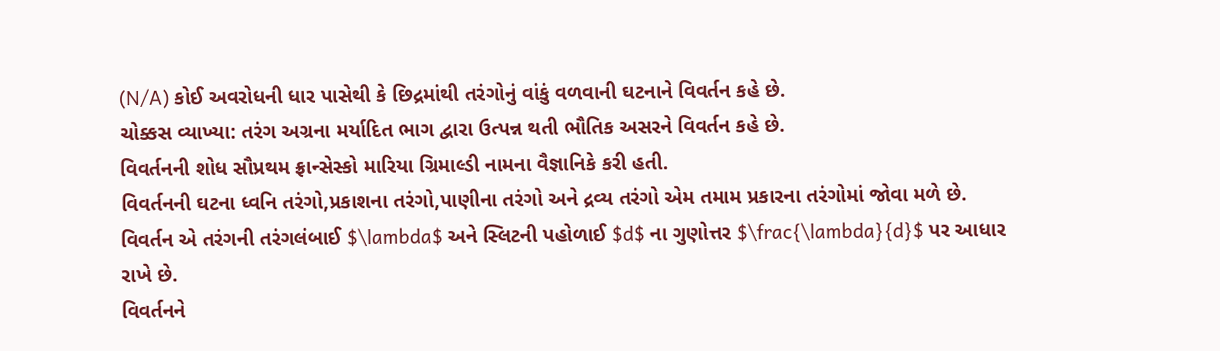(N/A) કોઈ અવરોધની ધાર પાસેથી કે છિદ્રમાંથી તરંગોનું વાંકું વળવાની ઘટનાને વિવર્તન કહે છે.
ચોક્કસ વ્યાખ્યા: તરંગ અગ્રના મર્યાદિત ભાગ દ્વારા ઉત્પન્ન થતી ભૌતિક અસરને વિવર્તન કહે છે.
વિવર્તનની શોધ સૌપ્રથમ ફ્રાન્સેસ્કો મારિયા ગ્રિમાલ્ડી નામના વૈજ્ઞાનિકે કરી હતી.
વિવર્તનની ઘટના ધ્વનિ તરંગો,પ્રકાશના તરંગો,પાણીના તરંગો અને દ્રવ્ય તરંગો એમ તમામ પ્રકારના તરંગોમાં જોવા મળે છે.
વિવર્તન એ તરંગની તરંગલંબાઈ $\lambda$ અને સ્લિટની પહોળાઈ $d$ ના ગુણોત્તર $\frac{\lambda}{d}$ પર આધાર રાખે છે.
વિવર્તનને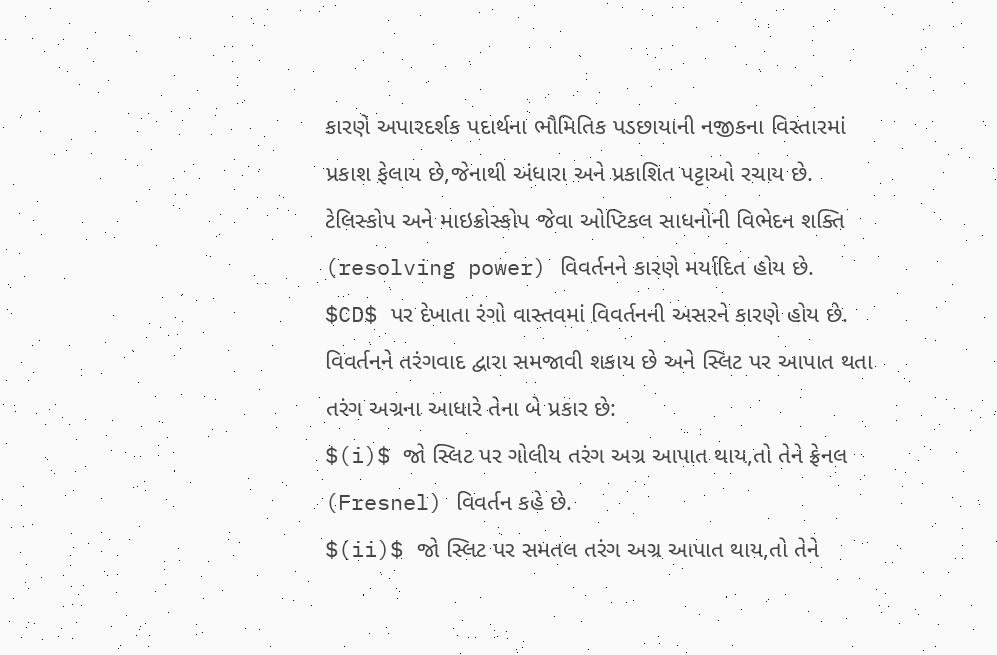કારણે અપારદર્શક પદાર્થના ભૌમિતિક પડછાયાની નજીકના વિસ્તારમાં પ્રકાશ ફેલાય છે,જેનાથી અંધારા અને પ્રકાશિત પટ્ટાઓ રચાય છે.
ટેલિસ્કોપ અને માઇક્રોસ્કોપ જેવા ઓપ્ટિકલ સાધનોની વિભેદન શક્તિ (resolving power) વિવર્તનને કારણે મર્યાદિત હોય છે.
$CD$ પર દેખાતા રંગો વાસ્તવમાં વિવર્તનની અસરને કારણે હોય છે.
વિવર્તનને તરંગવાદ દ્વારા સમજાવી શકાય છે અને સ્લિટ પર આપાત થતા તરંગ અગ્રના આધારે તેના બે પ્રકાર છે:
$(i)$ જો સ્લિટ પર ગોલીય તરંગ અગ્ર આપાત થાય,તો તેને ફ્રેનલ (Fresnel) વિવર્તન કહે છે.
$(ii)$ જો સ્લિટ પર સમતલ તરંગ અગ્ર આપાત થાય,તો તેને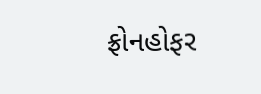ફ્રોનહોફર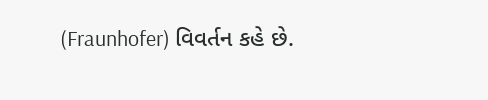(Fraunhofer) વિવર્તન કહે છે.